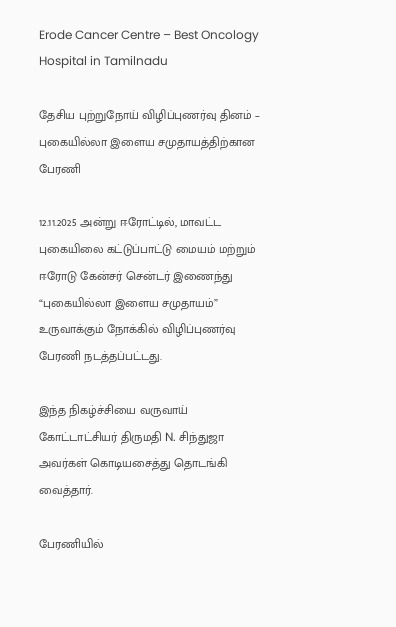Erode Cancer Centre – Best Oncology Hospital in Tamilnadu

தேசிய புற்றுநோய் விழிப்புணர்வு தினம் – புகையில்லா இளைய சமுதாயத்திற்கான பேரணி

12.11.2025 அன்று ஈரோட்டில், மாவட்ட புகையிலை கட்டுப்பாட்டு மையம் மற்றும் ஈரோடு கேன்சர் சென்டர் இணைந்து “புகையில்லா இளைய சமுதாயம்” உருவாக்கும் நோக்கில் விழிப்புணர்வு பேரணி நடத்தப்பட்டது.

இந்த நிகழ்ச்சியை வருவாய் கோட்டாட்சியர் திருமதி N. சிந்துஜா அவர்கள் கொடியசைத்து தொடங்கி வைத்தார்.

பேரணியில்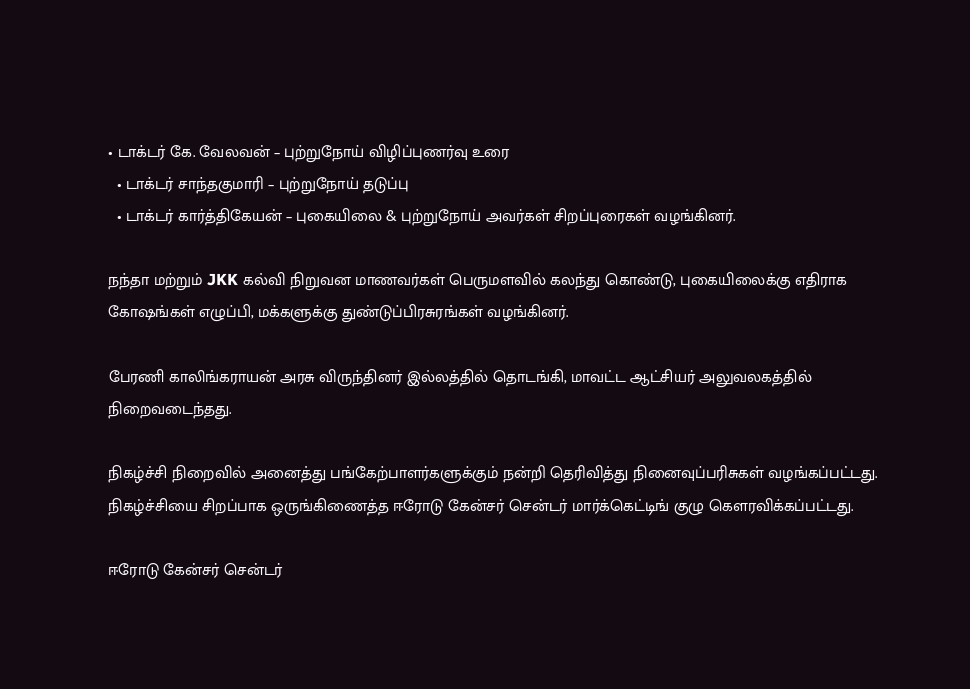• டாக்டர் கே. வேலவன் – புற்றுநோய் விழிப்புணர்வு உரை
  • டாக்டர் சாந்தகுமாரி – புற்றுநோய் தடுப்பு
  • டாக்டர் கார்த்திகேயன் – புகையிலை & புற்றுநோய் அவர்கள் சிறப்புரைகள் வழங்கினர்.

நந்தா மற்றும் JKK கல்வி நிறுவன மாணவர்கள் பெருமளவில் கலந்து கொண்டு, புகையிலைக்கு எதிராக கோஷங்கள் எழுப்பி, மக்களுக்கு துண்டுப்பிரசுரங்கள் வழங்கினர்.

பேரணி காலிங்கராயன் அரசு விருந்தினர் இல்லத்தில் தொடங்கி, மாவட்ட ஆட்சியர் அலுவலகத்தில் நிறைவடைந்தது.

நிகழ்ச்சி நிறைவில் அனைத்து பங்கேற்பாளர்களுக்கும் நன்றி தெரிவித்து நினைவுப்பரிசுகள் வழங்கப்பட்டது. நிகழ்ச்சியை சிறப்பாக ஒருங்கிணைத்த ஈரோடு கேன்சர் சென்டர் மார்க்கெட்டிங் குழு கௌரவிக்கப்பட்டது.

ஈரோடு கேன்சர் சென்டர்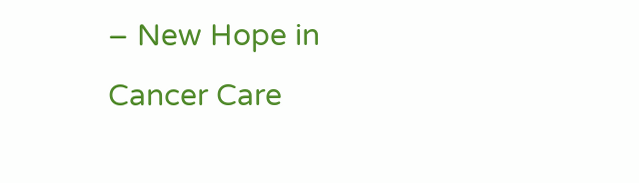– New Hope in Cancer Care